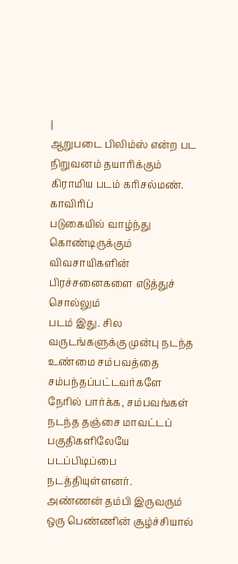|
ஆறுபடை பிலிம்ஸ் என்ற பட நிறுவனம் தயாரிக்கும் கிராமிய படம் கரிசல்மண். காவிரிப்
படுகையில் வாழ்ந்து கொண்டிருக்கும் விவசாயிகளின் பிரச்சனைகளை எடுத்துச் சொல்லும்
படம் இது. சில வருடங்களுக்கு முன்பு நடந்த உண்மை சம்பவத்தை சம்பந்தப்பட்டவர்களே
நேரில் பார்க்க, சம்பவங்கள் நடந்த தஞ்சை மாவட்டப் பகுதிகளிலேயே படப்பிடிப்பை
நடத்தியுள்ளனர்.
அண்ணன் தம்பி இருவரும் ஒரு பெண்ணின் சூழ்ச்சியால்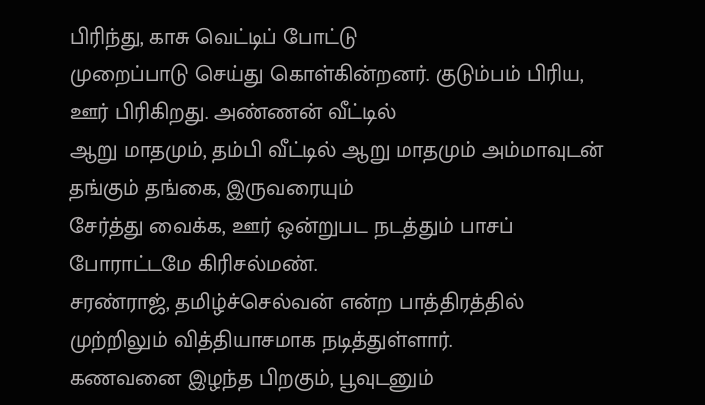பிரிந்து, காசு வெட்டிப் போட்டு
முறைப்பாடு செய்து கொள்கின்றனர். குடும்பம் பிரிய, ஊர் பிரிகிறது. அண்ணன் வீட்டில்
ஆறு மாதமும், தம்பி வீட்டில் ஆறு மாதமும் அம்மாவுடன்
தங்கும் தங்கை, இருவரையும்
சேர்த்து வைக்க, ஊர் ஒன்றுபட நடத்தும் பாசப் போராட்டமே கிரிசல்மண்.
சரண்ராஜ், தமிழ்ச்செல்வன் என்ற பாத்திரத்தில் முற்றிலும் வித்தியாசமாக நடித்துள்ளார்.
கணவனை இழந்த பிறகும், பூவுடனும்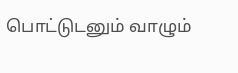பொட்டுடனும் வாழும்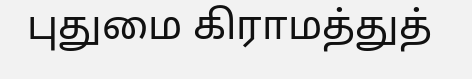புதுமை கிராமத்துத்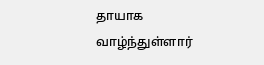தாயாக
வாழ்ந்துள்ளார்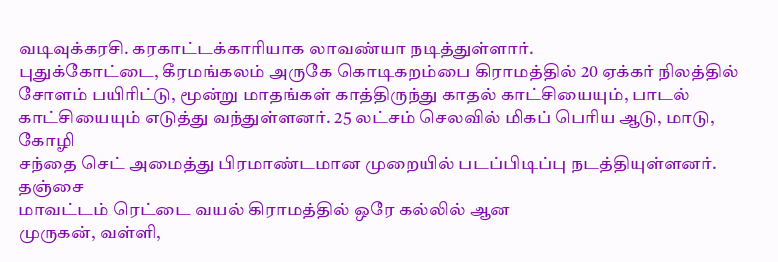வடிவுக்கரசி. கரகாட்டக்காரியாக லாவண்யா நடித்துள்ளார்.
புதுக்கோட்டை, கீரமங்கலம் அருகே கொடிகறம்பை கிராமத்தில் 20 ஏக்கர் நிலத்தில்
சோளம் பயிரிட்டு, மூன்று மாதங்கள் காத்திருந்து காதல் காட்சியையும், பாடல்
காட்சியையும் எடுத்து வந்துள்ளனர். 25 லட்சம் செலவில் மிகப் பெரிய ஆடு, மாடு, கோழி
சந்தை செட் அமைத்து பிரமாண்டமான முறையில் படப்பிடிப்பு நடத்தியுள்ளனர். தஞ்சை
மாவட்டம் ரெட்டை வயல் கிராமத்தில் ஒரே கல்லில் ஆன
முருகன், வள்ளி,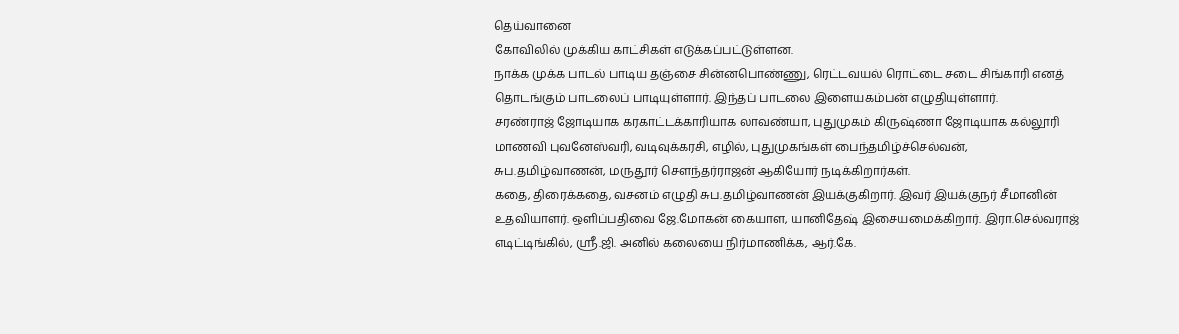தெய்வானை
கோவிலில் முக்கிய காட்சிகள் எடுக்கப்பட்டுள்ளன.
நாக்க முக்க பாடல் பாடிய தஞ்சை சின்னபொண்ணு, ரெட்டவயல் ரொட்டை சடை சிங்காரி எனத்
தொடங்கும் பாடலைப் பாடியுள்ளார். இந்தப் பாடலை இளையகம்பன் எழுதியுள்ளார்.
சரண்ராஜ் ஜோடியாக கரகாட்டக்காரியாக லாவண்யா, புதுமுகம் கிருஷ்ணா ஜோடியாக கல்லூரி
மாணவி புவனேஸ்வரி, வடிவுக்கரசி, எழில், புதுமுகங்கள் பைந்தமிழ்ச்செல்வன்,
சுப.தமிழ்வாணன், மருதூர் சௌந்தர்ராஜன் ஆகியோர் நடிக்கிறார்கள்.
கதை, திரைக்கதை, வசனம் எழுதி சுப.தமிழ்வாணன் இயக்குகிறார். இவர் இயக்குநர் சீமானின்
உதவியாளர். ஒளிப்பதிவை ஜே.மோகன் கையாள, யானிதேஷ் இசையமைக்கிறார். இரா.செல்வராஜ்
எடிட்டிங்கில், ஸ்ரீ.ஜி. அனில் கலையை நிர்மாணிக்க, ஆர்.கே.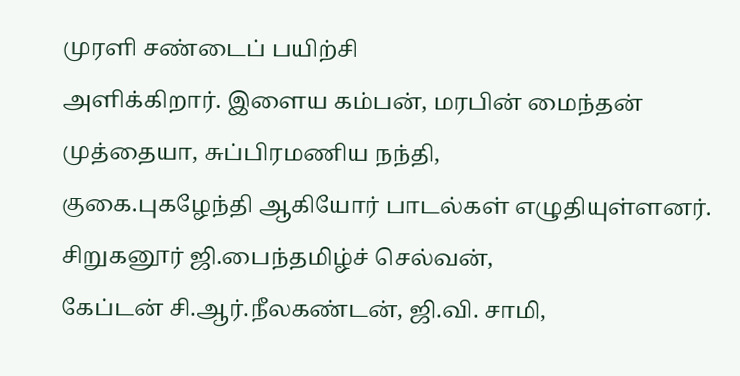முரளி சண்டைப் பயிற்சி
அளிக்கிறார். இளைய கம்பன், மரபின் மைந்தன் முத்தையா, சுப்பிரமணிய நந்தி,
குகை.புகழேந்தி ஆகியோர் பாடல்கள் எழுதியுள்ளனர். சிறுகனூர் ஜி.பைந்தமிழ்ச் செல்வன்,
கேப்டன் சி.ஆர்.நீலகண்டன், ஜி.வி. சாமி,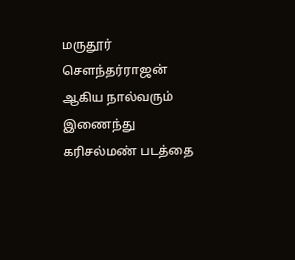மருதூர் சௌந்தர்ராஜன் ஆகிய நால்வரும்
இணைந்து கரிசல்மண் படத்தை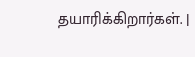தயாரிக்கிறார்கள். |